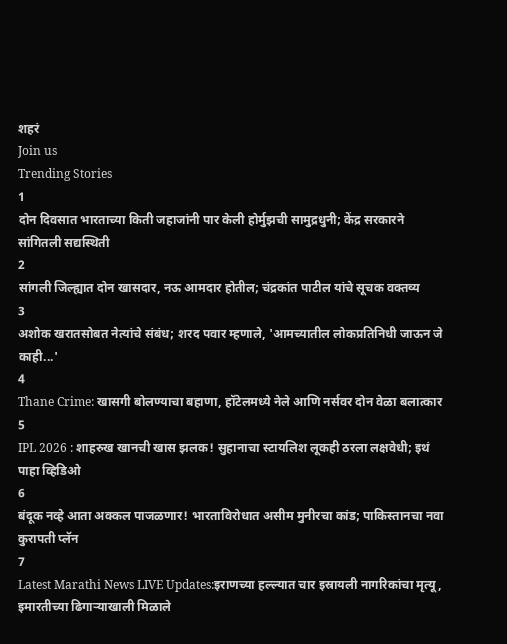शहरं
Join us
Trending Stories
1
दोन दिवसात भारताच्या किती जहाजांनी पार केली होर्मुझची सामुद्रधुनी; केंद्र सरकारने सांगितली सद्यस्थिती
2
सांगली जिल्ह्यात दोन खासदार, नऊ आमदार होतील; चंद्रकांत पाटील यांचे सूचक वक्तव्य
3
अशोक खरातसोबत नेत्यांचे संबंध; शरद पवार म्हणाले, 'आमच्यातील लोकप्रतिनिधी जाऊन जे काही...'
4
Thane Crime: खासगी बोलण्याचा बहाणा, हॉटेलमध्ये नेले आणि नर्सवर दोन वेळा बलात्कार
5
IPL 2026 : शाहरुख खानची खास झलक! सुहानाचा स्टायलिश लूकही ठरला लक्षवेधी; इथं पाहा व्हिडिओ
6
बंदूक नव्हे आता अक्कल पाजळणार! भारताविरोधात असीम मुनीरचा कांड; पाकिस्तानचा नवा कुरापती प्लॅन
7
Latest Marathi News LIVE Updates:इराणच्या हल्ल्यात चार इस्रायली नागरिकांचा मृत्यू, इमारतीच्या ढिगाऱ्याखाली मिळाले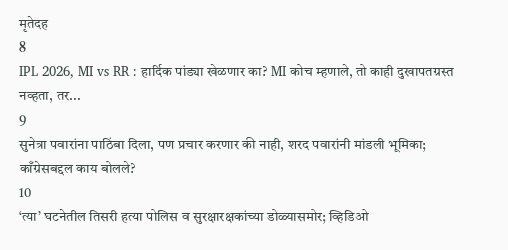मृतेदह
8
IPL 2026, MI vs RR : हार्दिक पांड्या खेळणार का? MI कोच म्हणाले, तो काही दुखापतग्रस्त नव्हता, तर...
9
सुनेत्रा पवारांना पाठिंबा दिला, पण प्रचार करणार की नाही, शरद पवारांनी मांडली भूमिका; काँग्रेसबद्दल काय बोलले?
10
‘त्या’ घटनेतील तिसरी हत्या पोलिस व सुरक्षारक्षकांच्या डोळ्यासमोर; व्हिडिओ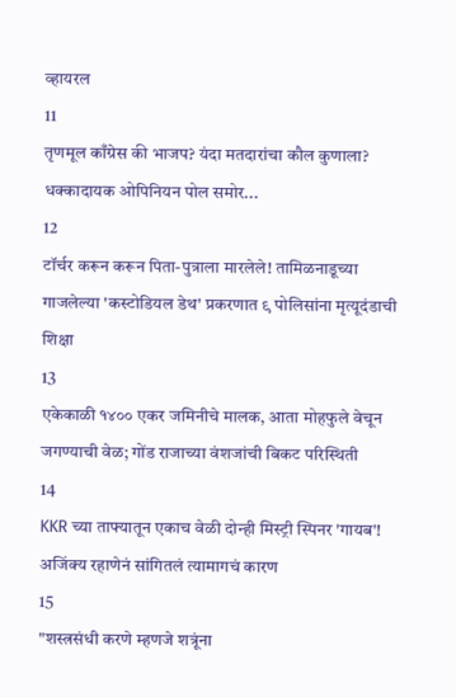व्हायरल
11
तृणमूल काँग्रेस की भाजप? यंदा मतदारांचा कौल कुणाला? धक्कादायक ओपिनियन पोल समोर...
12
टॉर्चर करून करून पिता-पुत्राला मारलेले! तामिळनाडूच्या गाजलेल्या 'कस्टोडियल डेथ' प्रकरणात ९ पोलिसांना मृत्यूदंडाची शिक्षा
13
एकेकाळी १४०० एकर जमिनीचे मालक, आता मोहफुले वेचून जगण्याची वेळ; गोंड राजाच्या वंशजांची बिकट परिस्थिती
14
KKR च्या ताफ्यातून एकाच वेळी दोन्ही मिस्ट्री स्पिनर 'गायब'! अजिंक्य रहाणेनं सांगितलं त्यामागचं कारण
15
"शस्त्रसंधी करणे म्हणजे शत्रूंना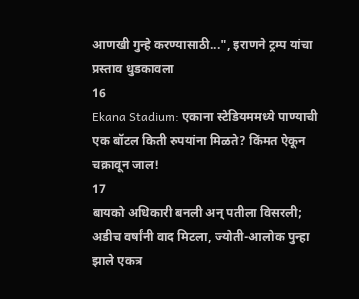आणखी गुन्हे करण्यासाठी...", इराणने ट्रम्प यांचा प्रस्ताव धुडकावला
16
Ekana Stadium: एकाना स्टेडियममध्ये पाण्याची एक बॉटल किती रुपयांना मिळते? किंमत ऐकून चक्रावून जाल!
17
बायको अधिकारी बनली अन् पतीला विसरली; अडीच वर्षांनी वाद मिटला, ज्योती-आलोक पुन्हा झाले एकत्र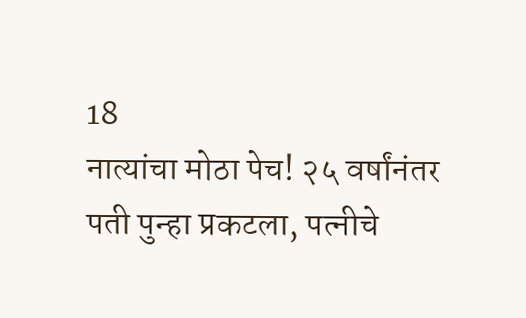18
नात्यांचा मोठा पेच! २५ वर्षांनंतर पती पुन्हा प्रकटला, पत्नीचे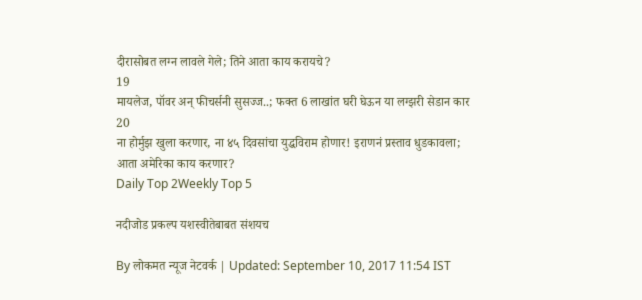दीरासोबत लग्न लावले गेले; तिने आता काय करायचे?
19
मायलेज, पॉवर अन् फीचर्सनी सुसज्ज..; फक्त 6 लाखांत घरी घेऊन या लग्झरी सेडान कार
20
ना होर्मुझ खुला करणार, ना ४५ दिवसांचा युद्धविराम होणार! इराणनं प्रस्ताव धुडकावला; आता अमेरिका काय करणार?
Daily Top 2Weekly Top 5

नदीजोड प्रकल्प यशस्वीतेबाबत संशयच

By लोकमत न्यूज नेटवर्क | Updated: September 10, 2017 11:54 IST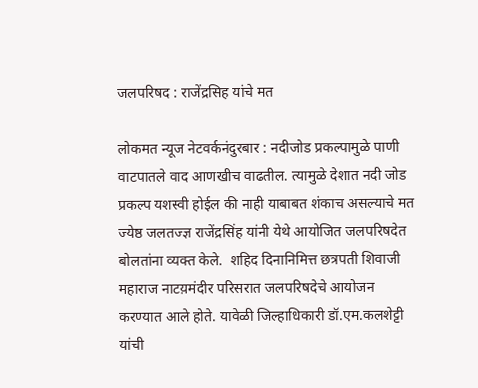जलपरिषद : राजेंद्रसिह यांचे मत

लोकमत न्यूज नेटवर्कनंदुरबार : नदीजोड प्रकल्पामुळे पाणी वाटपातले वाद आणखीच वाढतील. त्यामुळे देशात नदी जोड प्रकल्प यशस्वी होईल की नाही याबाबत शंकाच असल्याचे मत ज्येष्ठ जलतज्ज्ञ राजेंद्रसिंह यांनी येथे आयोजित जलपरिषदेत बोलतांना व्यक्त केले.  शहिद दिनानिमित्त छत्रपती शिवाजी महाराज नाटय़मंदीर परिसरात जलपरिषदेचे आयोजन करण्यात आले होते. यावेळी जिल्हाधिकारी डॉ.एम.कलशेट्टी यांची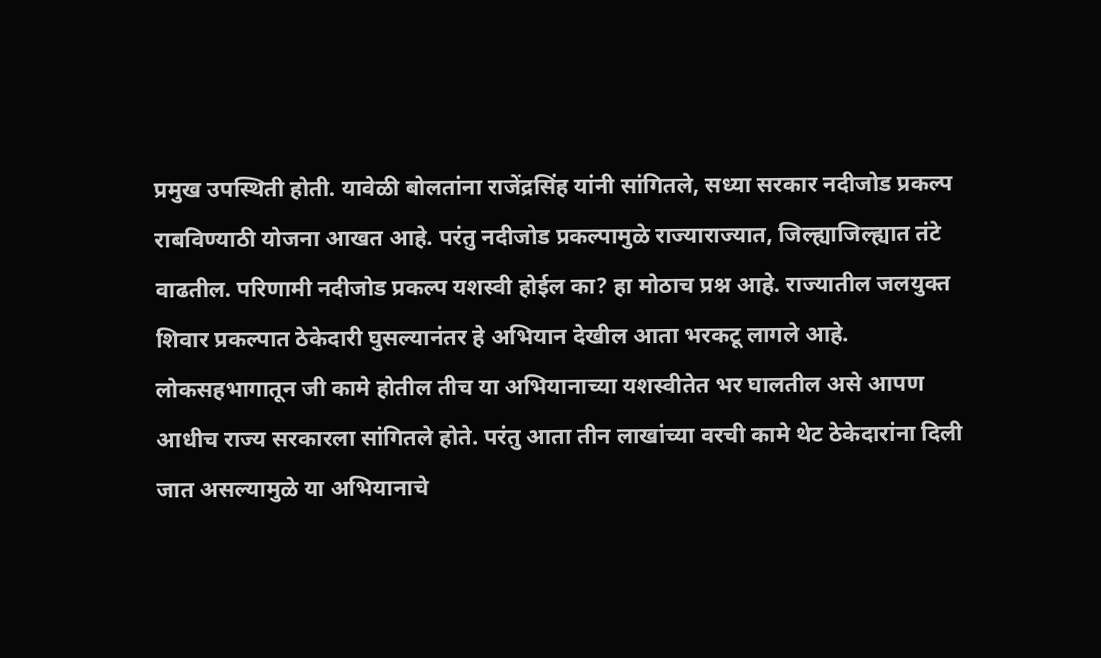प्रमुख उपस्थिती होती. यावेळी बोलतांना राजेंद्रसिंह यांनी सांगितले, सध्या सरकार नदीजोड प्रकल्प राबविण्याठी योजना आखत आहे. परंतु नदीजोड प्रकल्पामुळे राज्याराज्यात, जिल्ह्याजिल्ह्यात तंटे वाढतील. परिणामी नदीजोड प्रकल्प यशस्वी होईल का? हा मोठाच प्रश्न आहे. राज्यातील जलयुक्त शिवार प्रकल्पात ठेकेदारी घुसल्यानंतर हे अभियान देखील आता भरकटू लागले आहे. लोकसहभागातून जी कामे होतील तीच या अभियानाच्या यशस्वीतेत भर घालतील असे आपण आधीच राज्य सरकारला सांगितले होते. परंतु आता तीन लाखांच्या वरची कामे थेट ठेकेदारांना दिली जात असल्यामुळे या अभियानाचे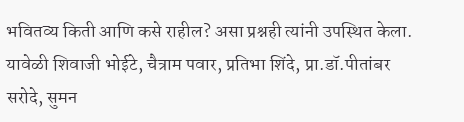भवितव्य किती आणि कसे राहील? असा प्रश्नही त्यांनी उपस्थित केला. यावेळी शिवाजी भोईटे, चैत्राम पवार, प्रतिभा शिंदे, प्रा.डॉ.पीतांबर सरोदे, सुमन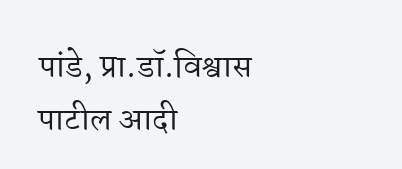पांडे, प्रा.डॉ.विश्वास पाटील आदी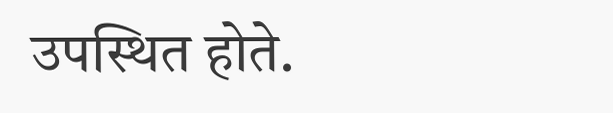उपस्थित होते.